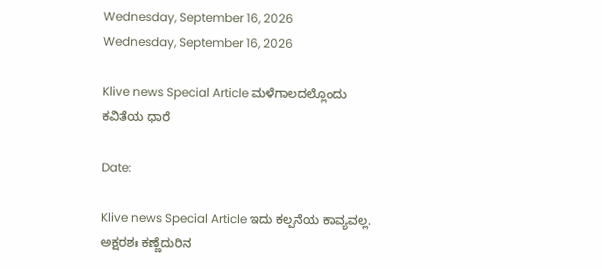Wednesday, September 16, 2026
Wednesday, September 16, 2026

Klive news Special Article ಮಳೆಗಾಲದಲ್ಲೊಂದು ಕವಿತೆಯ ಧಾರೆ

Date:

Klive news Special Article ಇದು ಕಲ್ಪನೆಯ ಕಾವ್ಯವಲ್ಲ. ಅಕ್ಷರಶಃ ಕಣ್ಣೆದುರಿನ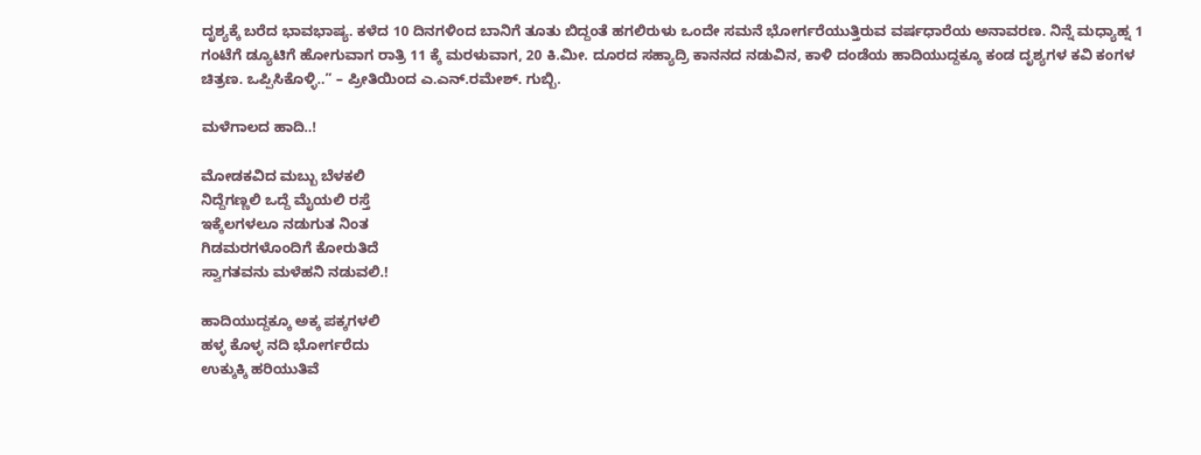ದೃಶ್ಯಕ್ಕೆ ಬರೆದ ಭಾವಭಾಷ್ಯ. ಕಳೆದ 10 ದಿನಗಳಿಂದ ಬಾನಿಗೆ ತೂತು ಬಿದ್ದಂತೆ ಹಗಲಿರುಳು ಒಂದೇ ಸಮನೆ ಭೋರ್ಗರೆಯುತ್ತಿರುವ ವರ್ಷಧಾರೆಯ ಅನಾವರಣ. ನಿನ್ನೆ ಮಧ್ಯಾಹ್ನ 1 ಗಂಟೆಗೆ ಡ್ಯೂಟಿಗೆ ಹೋಗುವಾಗ ರಾತ್ರಿ 11 ಕ್ಕೆ ಮರಳುವಾಗ, 20 ಕಿ.ಮೀ. ದೂರದ ಸಹ್ಯಾದ್ರಿ ಕಾನನದ ನಡುವಿನ, ಕಾಳಿ ದಂಡೆಯ ಹಾದಿಯುದ್ದಕ್ಕೂ ಕಂಡ ದೃಶ್ಯಗಳ ಕವಿ ಕಂಗಳ ಚಿತ್ರಣ. ಒಪ್ಪಿಸಿಕೊಳ್ಳಿ..” – ಪ್ರೀತಿಯಿಂದ ಎ.ಎನ್.ರಮೇಶ್. ಗುಬ್ಬಿ.

ಮಳೆಗಾಲದ ಹಾದಿ..!

ಮೋಡಕವಿದ ಮಬ್ಬು ಬೆಳಕಲಿ
ನಿದ್ದೆಗಣ್ಣಲಿ ಒದ್ದೆ ಮೈಯಲಿ ರಸ್ತೆ
ಇಕ್ಕೆಲಗಳಲೂ ನಡುಗುತ ನಿಂತ
ಗಿಡಮರಗಳೊಂದಿಗೆ ಕೋರುತಿದೆ
ಸ್ವಾಗತವನು ಮಳೆಹನಿ ನಡುವಲಿ.!

ಹಾದಿಯುದ್ದಕ್ಕೂ ಅಕ್ಕ ಪಕ್ಕಗಳಲಿ
ಹಳ್ಳ ಕೊಳ್ಳ ನದಿ ಭೋರ್ಗರೆದು
ಉಕ್ಕುಕ್ಕಿ ಹರಿಯುತಿವೆ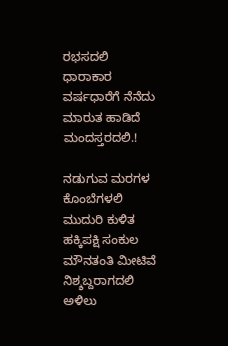ರಭಸದಲಿ
ಧಾರಾಕಾರ ವರ್ಷಧಾರೆಗೆ ನೆನೆದು
ಮಾರುತ ಹಾಡಿದೆ ಮಂದಸ್ತರದಲಿ.!

ನಡುಗುವ ಮರಗಳ ಕೊಂಬೆಗಳಲಿ
ಮುದುರಿ ಕುಳಿತ ಹಕ್ಕಿಪಕ್ಷಿ ಸಂಕುಲ
ಮೌನತಂತಿ ಮೀಟಿವೆ ನಿಶ್ಶಬ್ದರಾಗದಲಿ
ಅಳಿಲು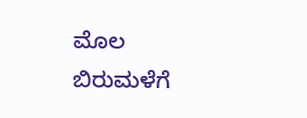ಮೊಲ
ಬಿರುಮಳೆಗೆ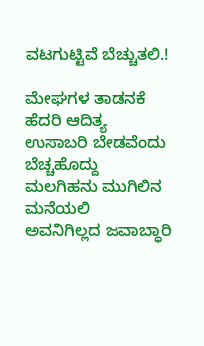ವಟಗುಟ್ಟಿವೆ ಬೆಚ್ಚುತಲಿ.!

ಮೇಘಗಳ ತಾಡನಕೆ ಹೆದರಿ ಆದಿತ್ಯ
ಉಸಾಬರಿ ಬೇಡವೆಂದು ಬೆಚ್ಚಹೊದ್ದು
ಮಲಗಿಹನು ಮುಗಿಲಿನ ಮನೆಯಲಿ
ಅವನಿಗಿಲ್ಲದ ಜವಾಬ್ಧಾರಿ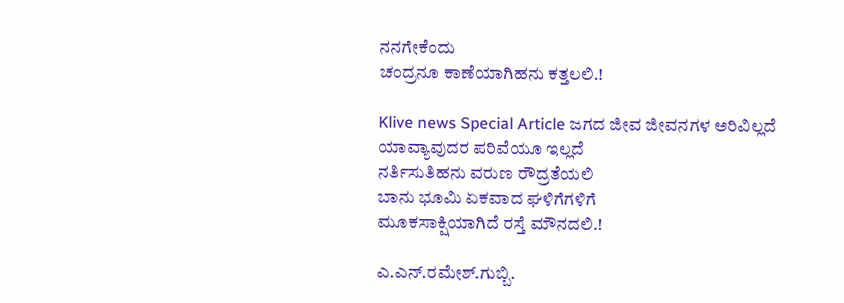ನನಗೇಕೆಂದು
ಚಂದ್ರನೂ ಕಾಣೆಯಾಗಿಹನು ಕತ್ತಲಲಿ.!

Klive news Special Article ಜಗದ ಜೀವ ಜೀವನಗಳ ಅರಿವಿಲ್ಲದೆ
ಯಾವ್ಯಾವುದರ ಪರಿವೆಯೂ ಇಲ್ಲದೆ
ನರ್ತಿಸುತಿಹನು ವರುಣ ರೌದ್ರತೆಯಲಿ
ಬಾನು ಭೂಮಿ ಏಕವಾದ ಘಳಿಗೆಗಳಿಗೆ
ಮೂಕಸಾಕ್ಷಿಯಾಗಿದೆ ರಸ್ತೆ ಮೌನದಲಿ.!

ಎ.ಎನ್.ರಮೇಶ್.ಗುಬ್ಬಿ.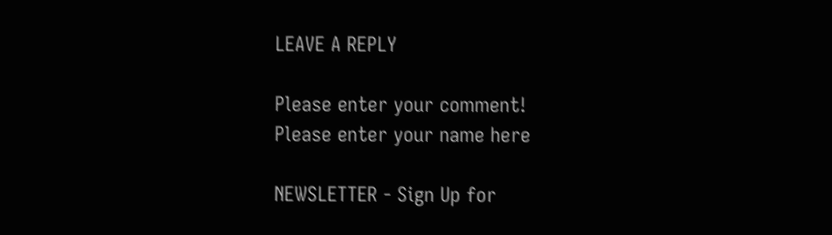LEAVE A REPLY

Please enter your comment!
Please enter your name here

NEWSLETTER - Sign Up for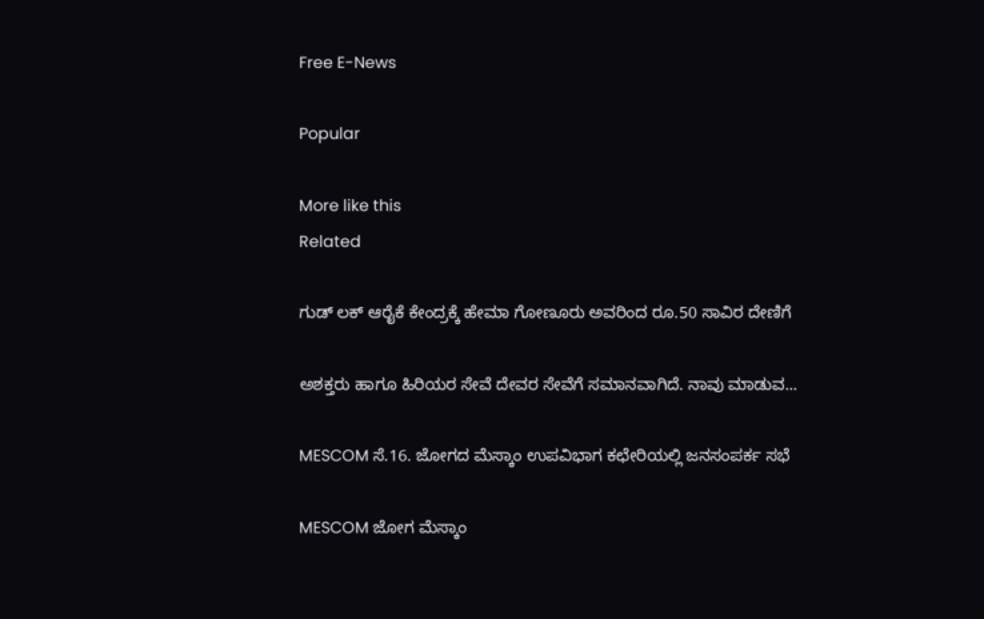Free E-News

Popular

More like this
Related

ಗುಡ್ ಲಕ್ ಆರೈಕೆ ಕೇಂದ್ರಕ್ಕೆ ಹೇಮಾ ಗೋಣೂರು ಅವರಿಂದ ರೂ.50 ಸಾವಿರ ದೇಣಿಗೆ

ಅಶಕ್ತರು ಹಾಗೂ ಹಿರಿಯರ ಸೇವೆ ದೇವರ ಸೇವೆಗೆ ಸಮಾನವಾಗಿದೆ. ನಾವು ಮಾಡುವ...

MESCOM ಸೆ.16. ಜೋಗದ ಮೆಸ್ಕಾಂ ಉಪವಿಭಾಗ ಕಛೇರಿಯಲ್ಲಿ ಜನಸಂಪರ್ಕ ಸಭೆ

MESCOM ಜೋಗ ಮೆಸ್ಕಾಂ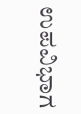ಉಪವಿಭಾಗ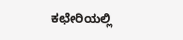ಕಛೇರಿಯಲ್ಲಿ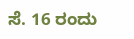ಸೆ. 16 ರಂದು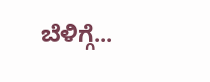ಬೆಳಿಗ್ಗೆ...